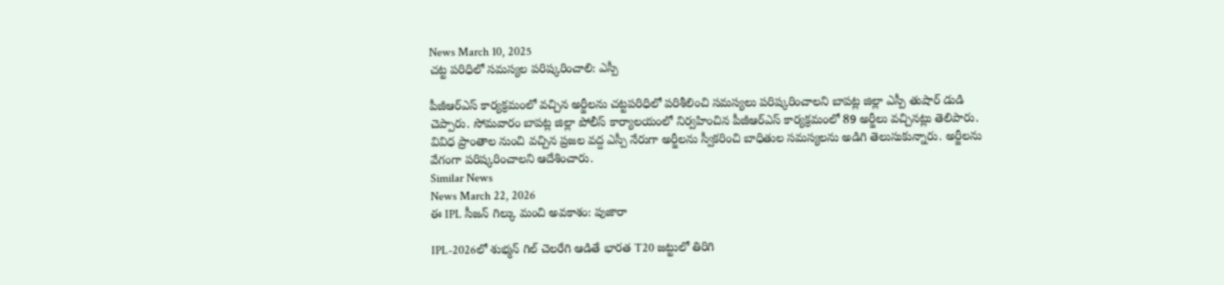News March 10, 2025
చట్ట పరిధిలో సమస్యల పరిష్కరించాలి: ఎస్పీ

పీజీఆర్ఎస్ కార్యక్రమంలో వచ్చిన అర్జీలను చట్టపరిధిలో పరిశీలించి సమస్యలు పరిష్కరించాలని బాపట్ల జిల్లా ఎస్పీ తుషార్ డుడి చెప్పారు. సోమవారం బాపట్ల జిల్లా పోలీస్ కార్యాలయంలో నిర్వహించిన పీజీఆర్ఎస్ కార్యక్రమంలో 89 అర్జీలు వచ్చినట్లు తెలిపారు. వివిధ ప్రాంతాల నుంచి వచ్చిన ప్రజల వద్ద ఎస్పీ నేరుగా అర్జీలను స్వీకరించి బాధితుల సమస్యలను అడిగి తెలుసుకున్నారు. అర్జీలను వేగంగా పరిష్కరించాలని ఆదేశించారు.
Similar News
News March 22, 2026
ఈ IPL సీజన్ గిల్కు మంచి అవకాశం: పుజారా

IPL-2026లో శుభ్మన్ గిల్ చెలరేగి ఆడితే భారత T20 జట్టులో తిరిగి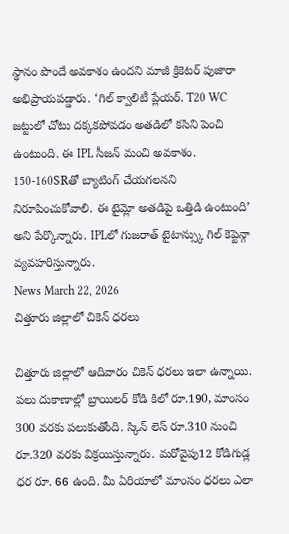స్థానం పొందే అవకాశం ఉందని మాజీ క్రికెటర్ పుజారా అభిప్రాయపడ్డారు. ‘గిల్ క్వాలిటీ ప్లేయర్. T20 WC జట్టులో చోటు దక్కకపోవడం అతడిలో కసిని పెంచి ఉంటుంది. ఈ IPL సీజన్ మంచి అవకాశం. 150-160SRతో బ్యాటింగ్ చేయగలనని నిరూపించుకోవాలి. ఈ టైమ్లో అతడిపై ఒత్తిడి ఉంటుంది’ అని పేర్కొన్నారు. IPLలో గుజరాత్ టైటాన్స్కు గిల్ కెప్టెన్గా వ్యవహరిస్తున్నారు.
News March 22, 2026
చిత్తూరు జిల్లాలో చికెన్ ధరలు

చిత్తూరు జిల్లాలో ఆదివారం చికెన్ ధరలు ఇలా ఉన్నాయి. పలు దుకాణాల్లో బ్రాయిలర్ కోడి కిలో రూ.190, మాంసం 300 వరకు పలుకుతోంది. స్కిన్ లెస్ రూ.310 నుంచి రూ.320 వరకు విక్రయిస్తున్నారు. మరోవైపు12 కోడిగుడ్ల ధర రూ. 66 ఉంది. మీ ఏరియాలో మాంసం ధరలు ఎలా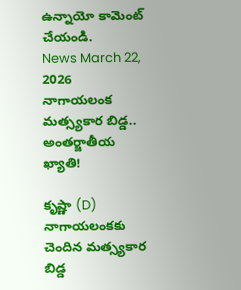ఉన్నాయో కామెంట్ చేయండి.
News March 22, 2026
నాగాయలంక మత్స్యకార బిడ్డ.. అంతర్జాతీయ ఖ్యాతి!

కృష్ణా (D) నాగాయలంకకు చెందిన మత్స్యకార బిడ్డ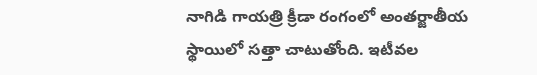నాగిడి గాయత్రి క్రీడా రంగంలో అంతర్జాతీయ స్థాయిలో సత్తా చాటుతోంది. ఇటీవల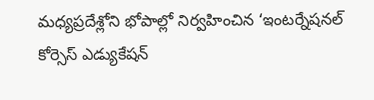మధ్యప్రదేశ్లోని భోపాల్లో నిర్వహించిన ‘ఇంటర్నేషనల్ కోర్సెస్ ఎడ్యుకేషన్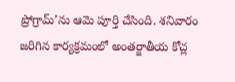ప్రోగ్రామ్’ను ఆమె పూర్తి చేసింది. శనివారం జరిగిన కార్యక్రమంలో అంతర్జాతీయ కోచ్ల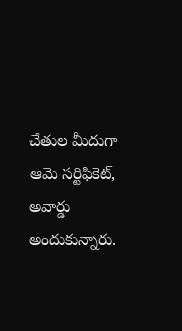చేతుల మీదుగా ఆమె సర్టిఫికెట్, అవార్డు అందుకున్నారు.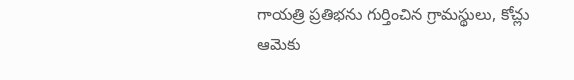గాయత్రి ప్రతిభను గుర్తించిన గ్రామస్థులు, కోచ్లు ఆమెకు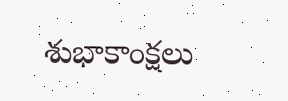శుభాకాంక్షలు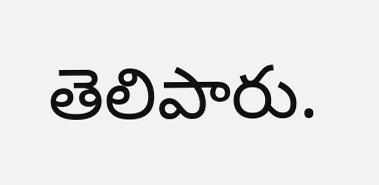తెలిపారు.